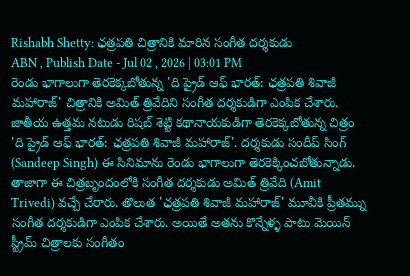Rishabh Shetty: ఛత్రపతి చిత్రానికి మారిన సంగీత దర్శకుడు
ABN , Publish Date - Jul 02 , 2026 | 03:01 PM
రెండు భాగాలుగా తెరకెక్కబోతున్న 'ది ప్రైడ్ ఆఫ్ భారత్: ఛత్రపతి శివాజీ మహారాజ్' చిత్రానికి అమిత్ త్రివేదిని సంగీత దర్శకుడిగా ఎంపిక చేశారు.
జాతీయ ఉత్తమ నటుడు రిషబ్ శెట్టి కథానాయకుడిగా తెరకెక్కబోతున్న చిత్రం 'ది ప్రైడ్ ఆఫ్ భారత్: ఛత్రపతి శివాజీ మహారాజ్'. దర్శకుడు సందీప్ సింగ్ (Sandeep Singh) ఈ సినిమాను రెండు భాగాలుగా తెరకెక్కించబోతున్నాడు. తాజాగా ఈ చిత్రబృందంలోకి సంగీత దర్శకుడు అమిత్ త్రివేది (Amit Trivedi) వచ్చే చేరారు. తొలుత 'ఛత్రపతి శివాజీ మహారాజ్' మూవీకి ప్రీతమ్ను సంగీత దర్శకుడిగా ఎంపిక చేశారు. అయితే అతను కొన్నేళ్ళ పాటు మెయిన్ స్ట్రీమ్ చిత్రాలకు సంగీతం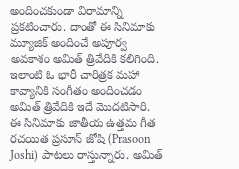అందించకుండా విరామాన్ని ప్రకటించారు. దాంతో ఈ సినిమాకు మ్యూజిక్ అందించే అపూర్వ అవకాశం అమిత్ త్రివేదికి కలిగింది. ఇలాంటి ఓ భారీ చారిత్రక మహా కావ్యానికి సంగీతం అందించడం అమిత్ త్రివేదికి ఇదే మొదటిసారి.
ఈ సినిమాకు జాతీయ ఉత్తమ గీత రచయిత ప్రసూన్ జోషి (Prasoon Joshi) పాటలు రాస్తున్నారు. అమిత్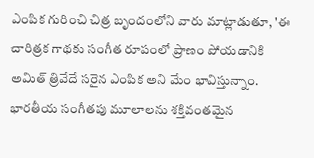ఎంపిక గురించి చిత్ర బృందంలోని వారు మాట్లాడుతూ, 'ఈ చారిత్రక గాథకు సంగీత రూపంలో ప్రాణం పోయడానికి అమిత్ త్రివేదే సరైన ఎంపిక అని మేం భావిస్తున్నాం. భారతీయ సంగీతపు మూలాలను శక్తివంతమైన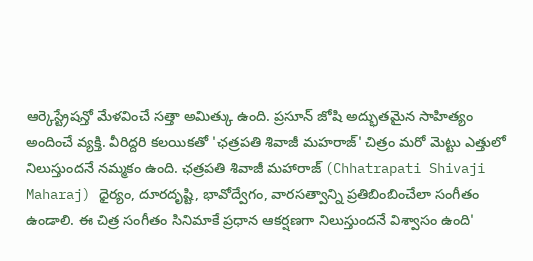ఆర్కెస్ట్రేషన్తో మేళవించే సత్తా అమిత్కు ఉంది. ప్రసూన్ జోషి అద్భుతమైన సాహిత్యం అందించే వ్యక్తి. వీరిద్దరి కలయికతో 'ఛత్రపతి శివాజీ మహరాజ్' చిత్రం మరో మెట్టు ఎత్తులో నిలుస్తుందనే నమ్మకం ఉంది. ఛత్రపతి శివాజీ మహారాజ్ (Chhatrapati Shivaji Maharaj) ధైర్యం, దూరదృష్టి, భావోద్వేగం, వారసత్వాన్ని ప్రతిబింబించేలా సంగీతం ఉండాలి. ఈ చిత్ర సంగీతం సినిమాకే ప్రధాన ఆకర్షణగా నిలుస్తుందనే విశ్వాసం ఉంది'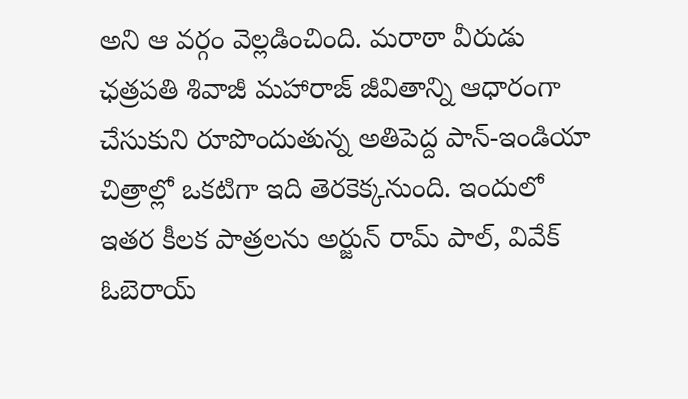అని ఆ వర్గం వెల్లడించింది. మరాఠా వీరుడు ఛత్రపతి శివాజీ మహారాజ్ జీవితాన్ని ఆధారంగా చేసుకుని రూపొందుతున్న అతిపెద్ద పాన్-ఇండియా చిత్రాల్లో ఒకటిగా ఇది తెరకెక్కనుంది. ఇందులో ఇతర కీలక పాత్రలను అర్జున్ రామ్ పాల్, వివేక్ ఓబెరాయ్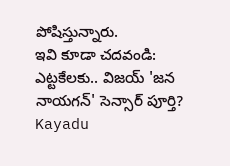పోషిస్తున్నారు.
ఇవి కూడా చదవండి:
ఎట్టకేలకు.. విజయ్ 'జన నాయగన్' సెన్సార్ పూర్తి?
Kayadu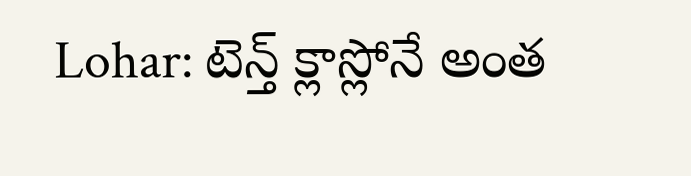Lohar: టెన్త్ క్లాస్లోనే అంత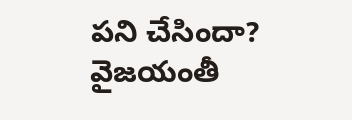పని చేసిందా?
వైజయంతీ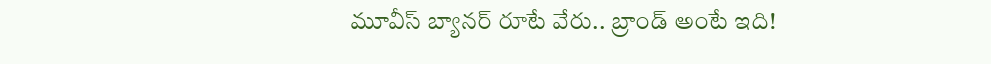మూవీస్ బ్యానర్ రూటే వేరు.. బ్రాండ్ అంటే ఇది!